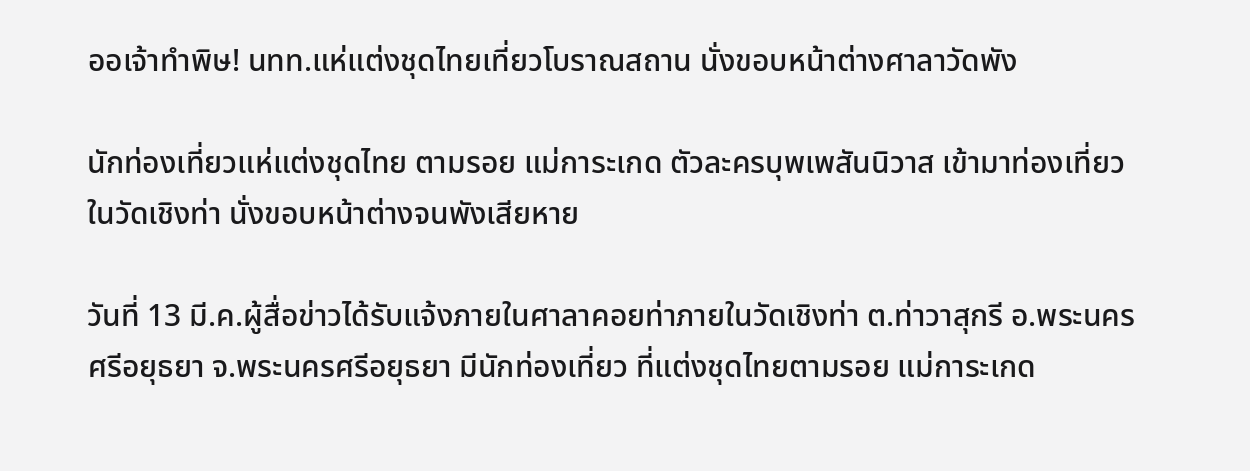ออเจ้าทำพิษ! นทท.แห่แต่งชุดไทยเที่ยวโบราณสถาน นั่งขอบหน้าต่างศาลาวัดพัง

นักท่องเที่ยวแห่แต่งชุดไทย ตามรอย แม่การะเกด ตัวละครบุพเพสันนิวาส เข้ามาท่องเที่ยวในวัดเชิงท่า นั่งขอบหน้าต่างจนพังเสียหาย

วันที่ 13 มี.ค.ผู้สื่อข่าวได้รับแจ้งภายในศาลาคอยท่าภายในวัดเชิงท่า ต.ท่าวาสุกรี อ.พระนครศรีอยุธยา จ.พระนครศรีอยุธยา มีนักท่องเที่ยว ที่แต่งชุดไทยตามรอย แม่การะเกด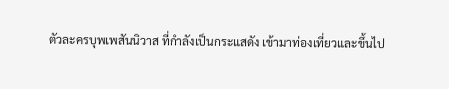ตัวละครบุพเพสันนิวาส ที่กำลังเป็นกระแสดัง เข้ามาท่องเที่ยวและขึ้นไป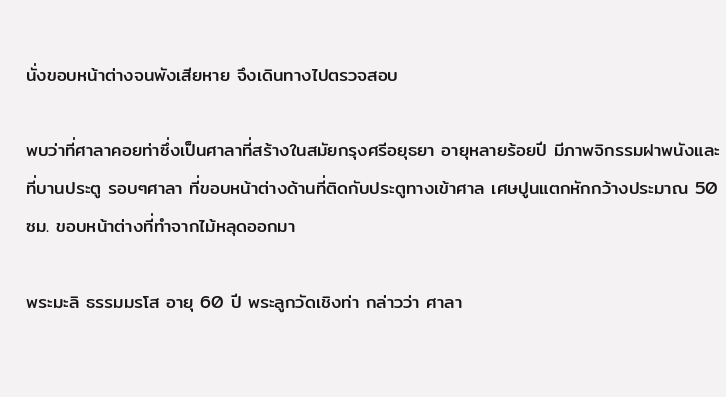นั่งขอบหน้าต่างจนพังเสียหาย จึงเดินทางไปตรวจสอบ

พบว่าที่ศาลาคอยท่าซึ่งเป็นศาลาที่สร้างในสมัยกรุงศรีอยุธยา อายุหลายร้อยปี มีภาพจิกรรมฝาพนังและที่บานประตู รอบๆศาลา ที่ขอบหน้าต่างด้านที่ติดกับประตูทางเข้าศาล เศษปูนแตกหักกว้างประมาณ 50 ซม. ขอบหน้าต่างที่ทำจากไม้หลุดออกมา

พระมะลิ ธรรมมรโส อายุ 60 ปี พระลูกวัดเชิงท่า กล่าวว่า ศาลา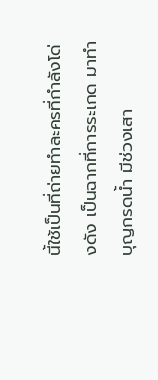นี้ใช้เป็นที่ถ่ายทำละครที่กำลังโด่งดัง เป็นฉากที่การระเกด มาทำบุญกรดน้ำ มีช่วงเสา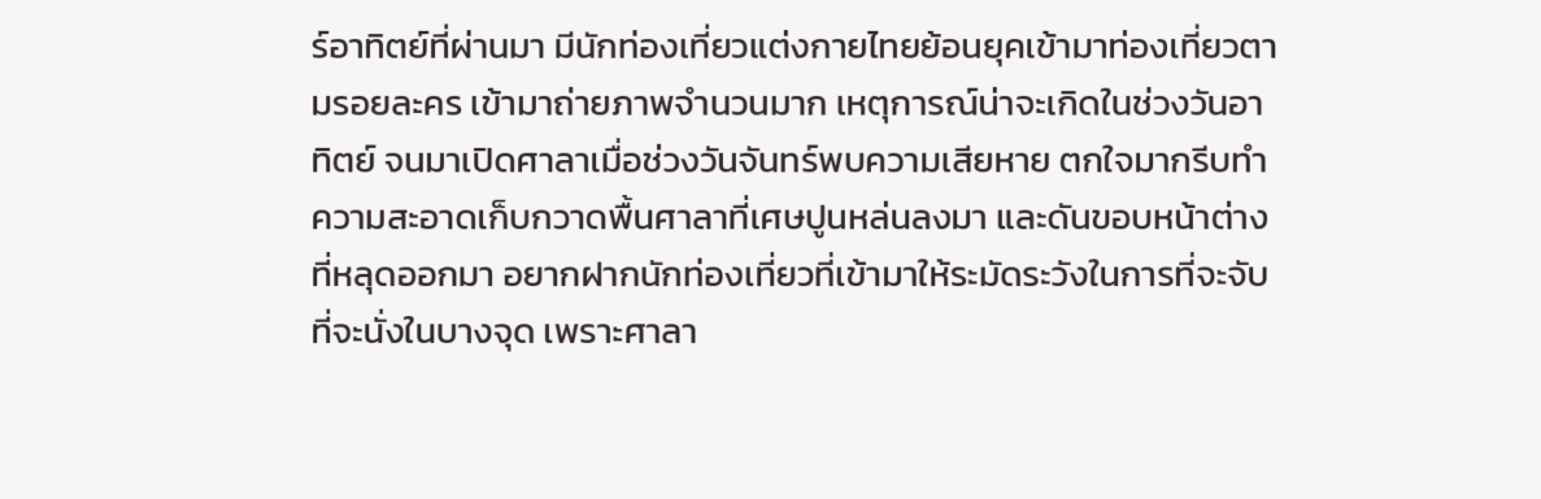ร์อาทิตย์ที่ผ่านมา มีนักท่องเที่ยวแต่งกายไทยย้อนยุคเข้ามาท่องเที่ยวตามรอยละคร เข้ามาถ่ายภาพจำนวนมาก เหตุการณ์น่าจะเกิดในช่วงวันอาทิตย์ จนมาเปิดศาลาเมื่อช่วงวันจันทร์พบความเสียหาย ตกใจมากรีบทำความสะอาดเก็บกวาดพื้นศาลาที่เศษปูนหล่นลงมา และดันขอบหน้าต่างที่หลุดออกมา อยากฝากนักท่องเที่ยวที่เข้ามาให้ระมัดระวังในการที่จะจับที่จะนั่งในบางจุด เพราะศาลา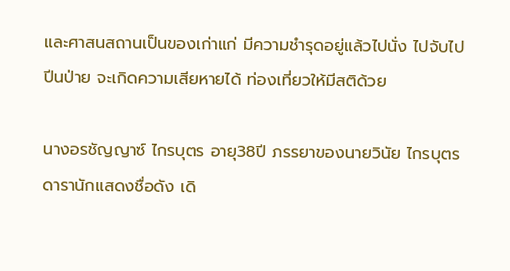และศาสนสถานเป็นของเก่าแก่ มีความชำรุดอยู่แล้วไปนั่ง ไปจับไปปีนป่าย จะเกิดความเสียหายได้ ท่องเที่ยวให้มีสติด้วย

นางอรชัญญาซ์ ไกรบุตร อายุ38ปี ภรรยาของนายวินัย ไกรบุตร ดารานักแสดงชื่อดัง เดิ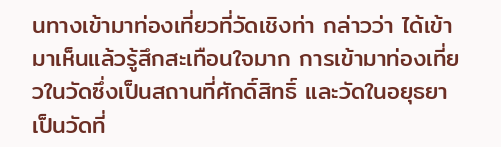นทางเข้ามาท่องเที่ยวที่วัดเชิงท่า กล่าวว่า ได้เข้ามาเห็นแล้วรู้สึกสะเทือนใจมาก การเข้ามาท่องเที่ยวในวัดซึ่งเป็นสถานที่ศักดิ์สิทธิ์ และวัดในอยุธยาเป็นวัดที่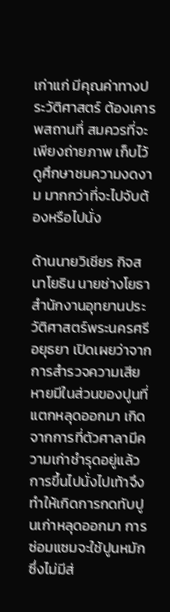เก่าแก่ มีคุณค่าทางประวัติศาสตร์ ต้องเคารพสถานที่ สมควรที่จะเพียงถ่ายภาพ เก็บไว้ดูศึกษาชมความงดงาม มากกว่าที่จะไปจับต้องหรือไปนั่ง

ด้านนายวิเชียร กิจสนาโยธิน นายช่างโยธาสำนักงานอุทยานประวัติศาสตร์พระนครศรีอยุธยา เปิดเผยว่าจากการสำรวจความเสียหายมีในส่วนของปูนที่แตกหลุดออกมา เกิดจากการที่ตัวศาลามีความเก่าชำรุดอยู่แล้วการขึ้นไปนั่งไปเท้าจึงทำให้เกิดการกดทับปูนเก่าหลุดออกมา การซ่อมแซมจะใช้ปูนหมักซึ่งไม่มีส่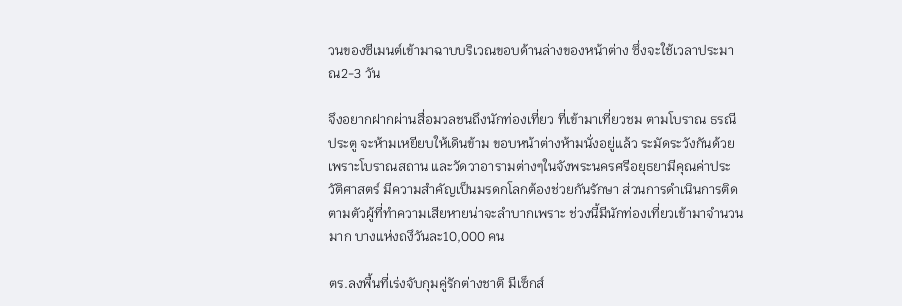วนของซีเมนต์เข้ามาฉาบบริเวณขอบด้านล่างของหน้าต่าง ซึ่งจะใช้เวลาประมาณ2-3 วัน

จึงอยากฝากผ่านสื่อมวลชนถึงนักท่องเที่ยว ที่เข้ามาเที่ยวชม ตามโบราณ ธรณีประตู จะห้ามเหยียบให้เดินข้าม ขอบหน้าต่างห้ามนั่งอยู่แล้ว ระมัดระวังกันด้วยเพราะโบราณสถาน และวัดวาอารามต่างๆในจังพระนครศรีอยุธยามีคุณค่าประวัติศาสตร์ มีความสำคัญเป็นมรดกโลกต้องช่วยกันรักษา ส่วนการดำเนินการติดตามตัวผู้ที่ทำความเสียหายน่าจะลำบากเพราะ ช่วงนี้มีนักท่องเที่ยวเข้ามาจำนวนมาก บางแห่งถงึวันละ10,000 คน

ตร.ลงพื้นที่เร่งจับกุมคู่รักต่างชาติ มีเซ็กส์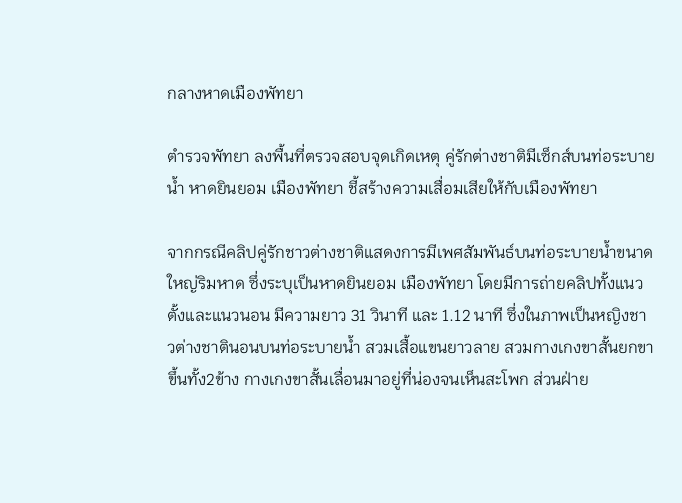กลางหาดเมืองพัทยา

ตำรวจพัทยา ลงพื้นที่ตรวจสอบจุดเกิดเหตุ คู่รักต่างชาติมีเซ็กส์บนท่อระบายน้ำ หาดยินยอม เมืองพัทยา ชี้สร้างความเสื่อมเสียให้กับเมืองพัทยา

จากกรณีคลิปคู่รักชาวต่างชาติแสดงการมีเพศสัมพันธ์บนท่อระบายน้ำขนาดใหญ่ริมหาด ซึ่งระบุเป็นหาดยินยอม เมืองพัทยา โดยมีการถ่ายคลิปทั้งแนวตั้งและแนวนอน มีความยาว 31 วินาที และ 1.12 นาที ซึ่งในภาพเป็นหญิงชาวต่างชาตินอนบนท่อระบายน้ำ สวมเสื้อแขนยาวลาย สวมกางเกงขาสั้นยกขาขึ้นทั้ง2ข้าง กางเกงขาสั้นเลื่อนมาอยู่ที่น่องจนเห็นสะโพก ส่วนฝ่าย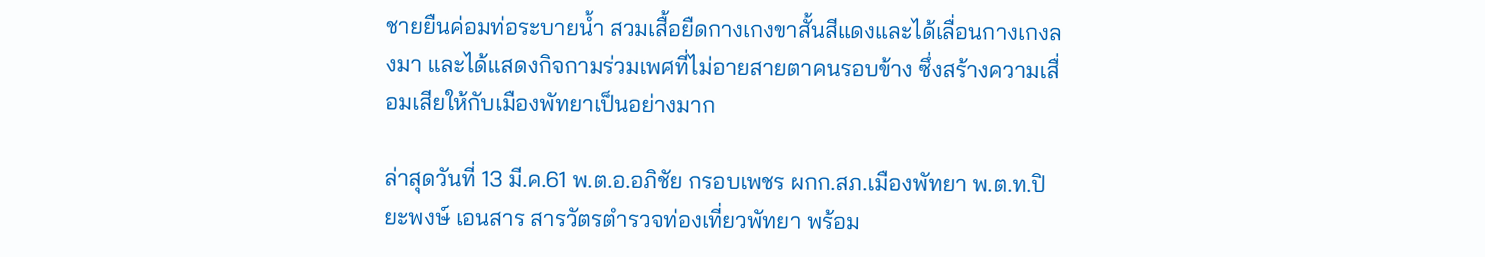ชายยืนค่อมท่อระบายน้ำ สวมเสื้อยืดกางเกงขาสั้นสีแดงและได้เลื่อนกางเกงลงมา และได้แสดงกิจกามร่วมเพศที่ไม่อายสายตาคนรอบข้าง ซึ่งสร้างความเสื่อมเสียให้กับเมืองพัทยาเป็นอย่างมาก

ล่าสุดวันที่ 13 มี.ค.61 พ.ต.อ.อภิชัย กรอบเพชร ผกก.สภ.เมืองพัทยา พ.ต.ท.ปิยะพงษ์ เอนสาร สารวัตรตำรวจท่องเที่ยวพัทยา พร้อม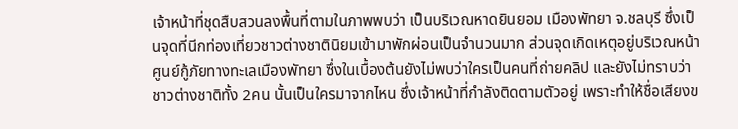เจ้าหน้าที่ชุดสืบสวนลงพื้นที่ตามในภาพพบว่า เป็นบริเวณหาดยินยอม เมืองพัทยา จ.ชลบุรี ซึ่งเป็นจุดที่นีกท่องเที่ยวชาวต่างชาตินิยมเข้ามาพักผ่อนเป็นจำนวนมาก ส่วนจุดเกิดเหตุอยู่บริเวณหน้าศูนย์กู้ภัยทางทะเลเมืองพัทยา ซึ่งในเบื้องต้นยังไม่พบว่าใครเป็นคนที่ถ่ายคลิป และยังไม่ทราบว่าชาวต่างชาติทั้ง 2คน นั้นเป็นใครมาจากไหน ซึ่งเจ้าหน้าที่กำลังติดตามตัวอยู่ เพราะทำให้ชื่อเสียงข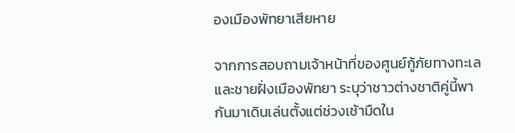องเมืองพัทยาเสียหาย

จากการสอบถามเจ้าหน้าที่ของศูนย์กู้ภัยทางทะเลและชายฝั่งเมืองพัทยา ระบุว่าชาวต่างชาติคู่นี้พากันมาเดินเล่นตั้งแต่ช่วงเช้ามืดใน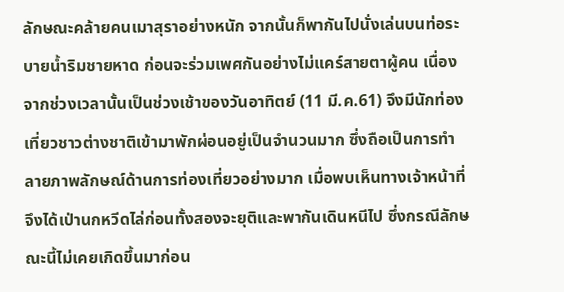ลักษณะคล้ายคนเมาสุราอย่างหนัก จากนั้นก็พากันไปนั่งเล่นบนท่อระบายน้ำริมชายหาด ก่อนจะร่วมเพศกันอย่างไม่แคร์สายตาผู้คน เนื่องจากช่วงเวลานั้นเป็นช่วงเช้าของวันอาทิตย์ (11 มี.ค.61) จึงมีนักท่องเที่ยวชาวต่างชาติเข้ามาพักผ่อนอยู่เป็นจำนวนมาก ซึ่งถือเป็นการทำลายภาพลักษณ์ด้านการท่องเที่ยวอย่างมาก เมื่อพบเห็นทางเจ้าหน้าที่จึงได้เป่านกหวีดไล่ก่อนทั้งสองจะยุติและพากันเดินหนีไป ซึ่งกรณีลักษณะนี้ไม่เคยเกิดขึ้นมาก่อน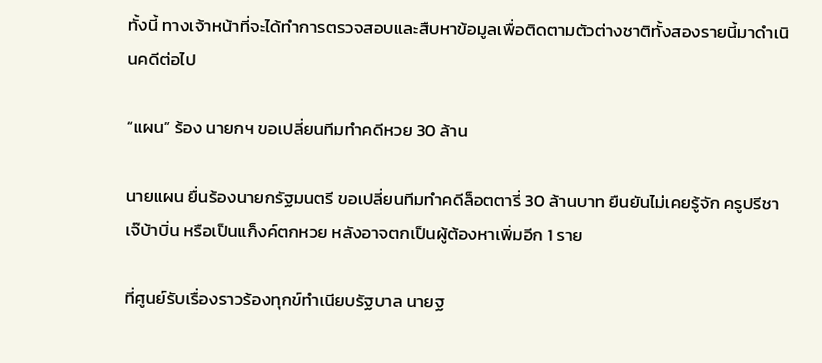ทั้งนี้ ทางเจ้าหน้าที่จะได้ทำการตรวจสอบและสืบหาข้อมูลเพื่อติดตามตัวต่างชาติทั้งสองรายนี้มาดำเนินคดีต่อไป

“แผน” ร้อง นายกฯ ขอเปลี่ยนทีมทำคดีหวย 30 ล้าน

นายแผน ยื่นร้องนายกรัฐมนตรี ขอเปลี่ยนทีมทำคดีล็อตตารี่ 30 ล้านบาท ยืนยันไม่เคยรู้จัก ครูปรีชา เจ๊บ้าบิ่น หรือเป็นแก็งค์ตกหวย หลังอาจตกเป็นผู้ต้องหาเพิ่มอีก 1 ราย

ที่ศูนย์รับเรื่องราวร้องทุกข์ทำเนียบรัฐบาล นายฐ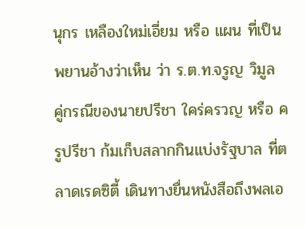นุกร เหลืองใหม่เอี่ยม หรือ แผน ที่เป็นพยานอ้างว่าเห็น ว่า ร.ต.ท.จรูญ วิมูล คู่กรณีของนายปรีชา ใคร่ครวญ หรือ ครูปรีชา ก้มเก็บสลากกินแบ่งรัฐบาล ที่ตลาดเรดซิตี้ เดินทางยื่นหนังสือถึงพลเอ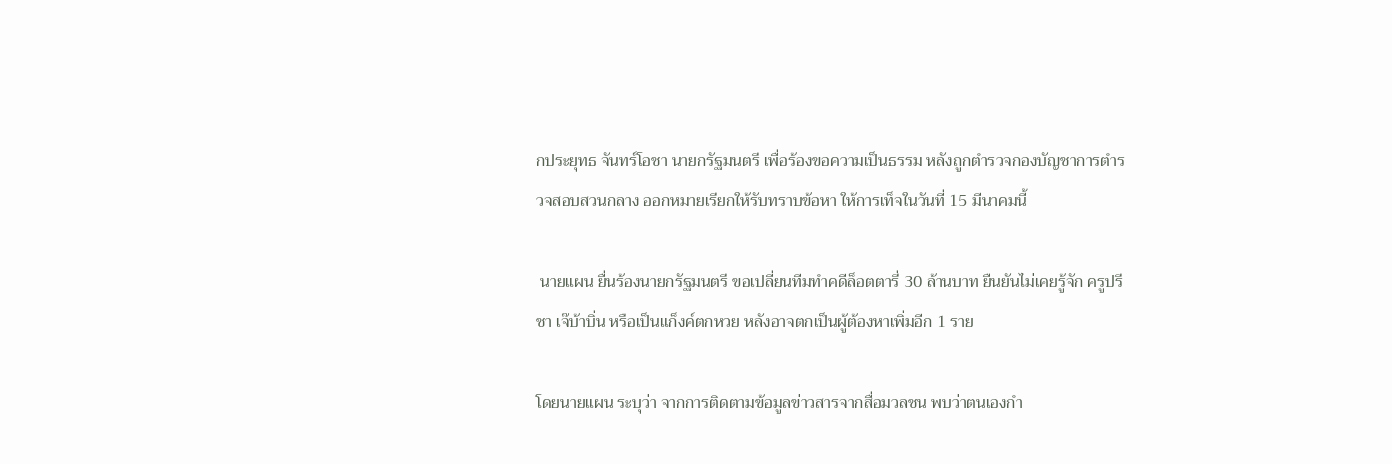กประยุทธ จันทร์โอชา นายกรัฐมนตรี เพื่อร้องขอความเป็นธรรม หลังถูกตำรวจกองบัญชาการตำรวจสอบสวนกลาง ออกหมายเรียกให้รับทราบข้อหา ให้การเท็จในวันที่ 15 มีนาคมนี้

 นายแผน ยื่นร้องนายกรัฐมนตรี ขอเปลี่ยนทีมทำคดีล็อตตารี่ 30 ล้านบาท ยืนยันไม่เคยรู้จัก ครูปรีชา เจ๊บ้าบิ่น หรือเป็นแก็งค์ตกหวย หลังอาจตกเป็นผู้ต้องหาเพิ่มอีก 1 ราย

โดยนายแผน ระบุว่า จากการติดตามข้อมูลข่าวสารจากสื่อมวลชน พบว่าตนเองกำ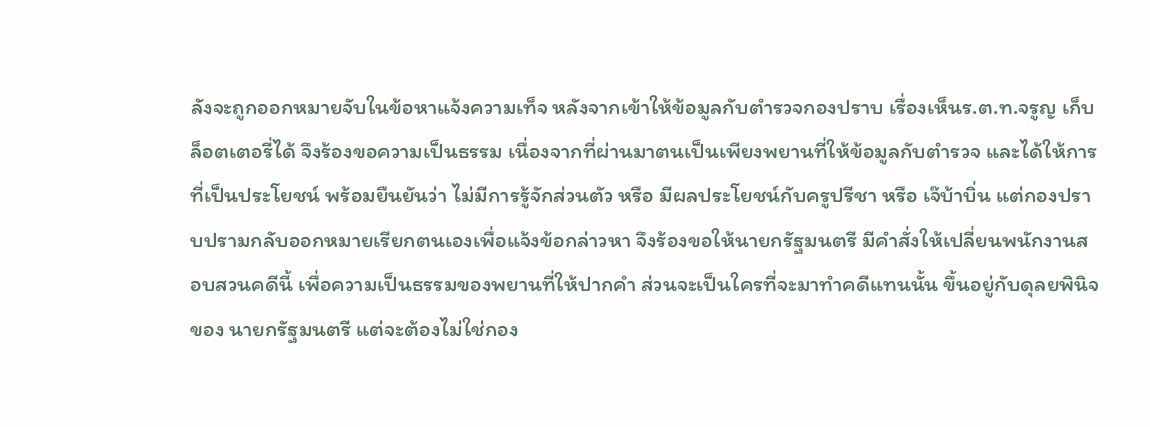ลังจะถูกออกหมายจับในข้อหาแจ้งความเท็จ หลังจากเข้าให้ข้อมูลกับตำรวจกองปราบ เรื่องเห็นร.ต.ท.จรูญ เก็บล็อตเตอรี่ได้ จึงร้องขอความเป็นธรรม เนื่องจากที่ผ่านมาตนเป็นเพียงพยานที่ให้ข้อมูลกับตำรวจ และได้ให้การที่เป็นประโยชน์ พร้อมยืนยันว่า ไม่มีการรู้จักส่วนตัว หรือ มีผลประโยชน์กับครูปรีชา หรือ เจ๊บ้าบิ่น แต่กองปราบปรามกลับออกหมายเรียกตนเองเพื่อแจ้งข้อกล่าวหา จึงร้องขอให้นายกรัฐมนตรี มีคำสั่งให้เปลี่ยนพนักงานสอบสวนคดีนี้ เพื่อความเป็นธรรมของพยานที่ให้ปากคำ ส่วนจะเป็นใครที่จะมาทำคดีแทนนั้น ขึ้นอยู่กับดุลยพินิจของ นายกรัฐมนตรี แต่จะต้องไม่ใช่กอง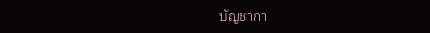บัญชากา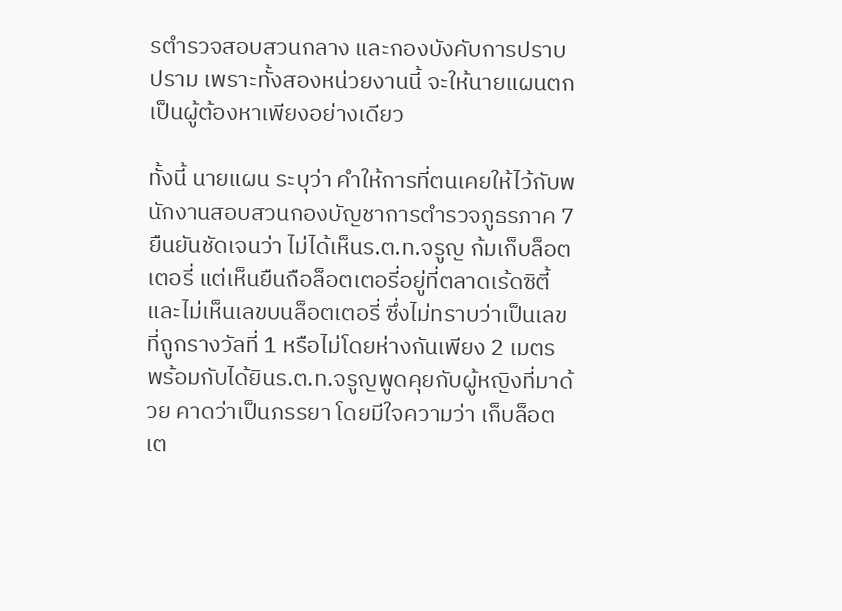รตำรวจสอบสวนกลาง และกองบังคับการปราบปราม เพราะทั้งสองหน่วยงานนี้ จะให้นายแผนตกเป็นผู้ต้องหาเพียงอย่างเดียว

ทั้งนี้ นายแผน ระบุว่า คำให้การที่ตนเคยให้ไว้กับพนักงานสอบสวนกองบัญชาการตำรวจภูธรภาค 7 ยืนยันชัดเจนว่า ไม่ได้เห็นร.ต.ท.จรูญ ก้มเก็บล็อตเตอรี่ แต่เห็นยืนถือล็อตเตอรี่อยู่ที่ตลาดเร้ดซิตี้ และไม่เห็นเลขบนล็อตเตอรี่ ซึ่งไม่ทราบว่าเป็นเลขที่ถูกรางวัลที่ 1 หรือไม่โดยห่างกันเพียง 2 เมตร พร้อมกับได้ยินร.ต.ท.จรูญพูดคุยกับผู้หญิงที่มาด้วย คาดว่าเป็นภรรยา โดยมีใจความว่า เก็บล็อตเต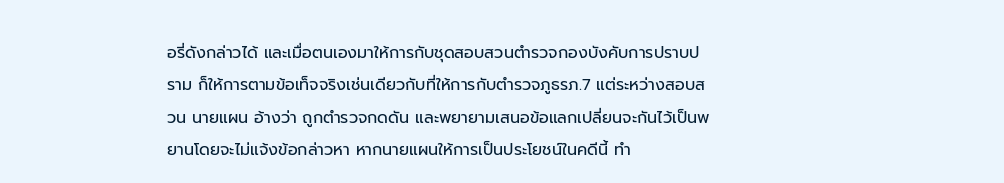อรี่ดังกล่าวได้ และเมื่อตนเองมาให้การกับชุดสอบสวนตำรวจกองบังคับการปราบปราม ก็ให้การตามข้อเท็จจริงเช่นเดียวกับที่ให้การกับตำรวจภูธรภ.7 แต่ระหว่างสอบสวน นายแผน อ้างว่า ถูกตำรวจกดดัน และพยายามเสนอข้อแลกเปลี่ยนจะกันไว้เป็นพยานโดยจะไม่แจ้งข้อกล่าวหา หากนายแผนให้การเป็นประโยชน์ในคดีนี้ ทำ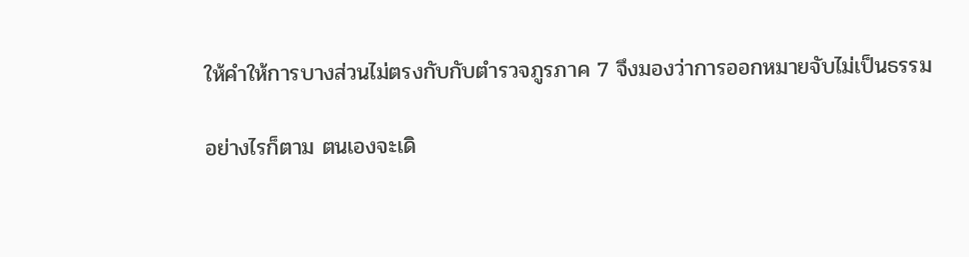ให้คำให้การบางส่วนไม่ตรงกับกับตำรวจภูรภาค 7 จึงมองว่าการออกหมายจับไม่เป็นธรรม

อย่างไรก็ตาม ตนเองจะเดิ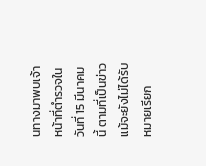นทางมาพบเจ้าหน้าที่ตำรวจในวันที่ 15 มีนาคมนี้ ตามที่เป็นข่าว แม้จะยังไม่ได้รับหมายเรียก